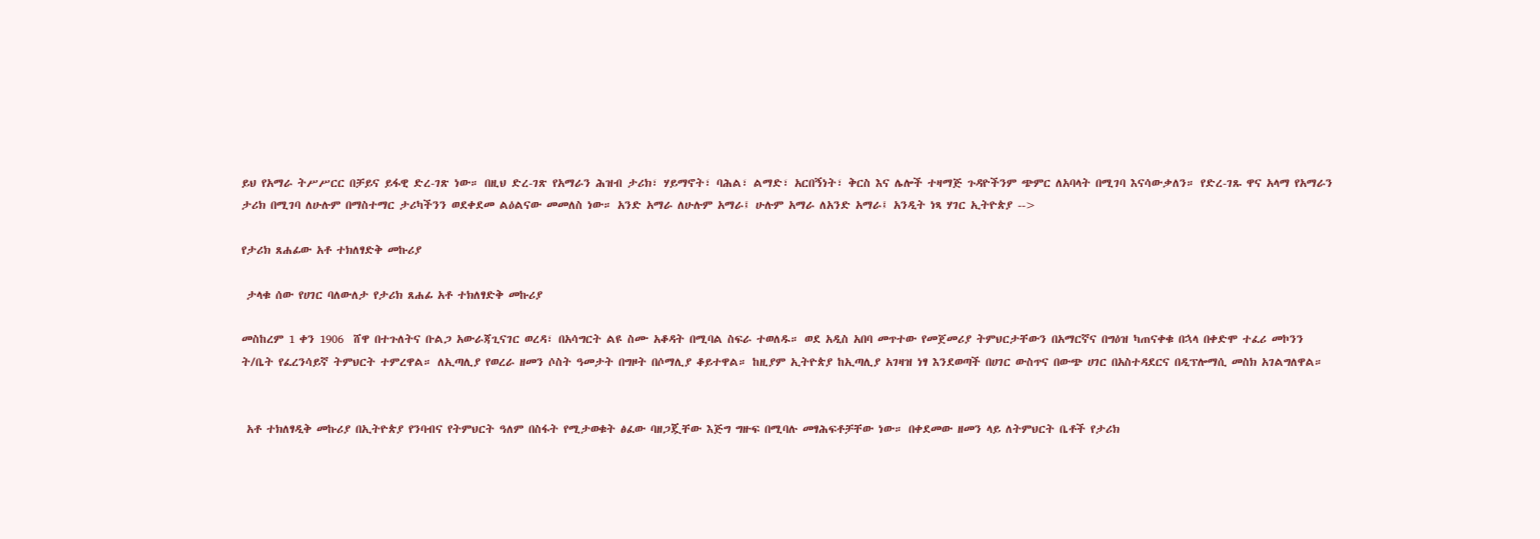ይህ የአማራ ትሥሥርር በቻይና ይፋዊ ድረ-ገጽ ነው። በዚህ ድረ-ገጽ የአማራን ሕዝብ ታሪክ፣ ሃይማኖት፣ ባሕል፣ ልማድ፣ አርበኝነት፣ ቅርስ እና ሌሎች ተዛማጅ ጉዳዮችንም ጭምር ለአባላት በሚገባ እናሳውቃለን። የድረ-ገጹ ዋና አላማ የአማራን ታሪክ በሚገባ ለሁሉም በማስተማር ታሪካችንን ወደቀደመ ልዕልናው መመለስ ነው። አንድ አማራ ለሁሉም አማራ፤ ሁሉም አማራ ለአንድ አማራ፤ አንዲት ነጻ ሃገር ኢትዮጵያ -->

የታሪክ ጸሐፊው አቶ ተክለፃድቅ መኩሪያ

 ታላቁ ሰው የሀገር ባለውለታ የታሪክ ጸሐፊ አቶ ተክለፃድቅ መኩሪያ

መስከረም 1 ቀን 1906  ሸዋ በተጉለትና ቡልጋ አውራጃጊናገር ወረዳ፣ በአሳግርት ልዩ ስሙ አቆዳት በሚባል ስፍራ ተወለዱ። ወደ አዲስ አበባ መጥተው የመጀመሪያ ትምህርታቸውን በአማርኛና በግዕዝ ካጠናቀቁ በኋላ በቀድሞ ተፈሪ መኮንን ት/ቤት የፈረንሳይኛ ትምህርት ተምረዋል። ለኢጣሊያ የወረራ ዘመን ሶስት ዓመታት በግዞት በሶማሊያ ቆይተዋል። ከዚያም ኢትዮጵያ ከኢጣሊያ አገዛዝ ነፃ እንደወጣች በሀገር ውስጥና በውጭ ሀገር በአስተዳደርና በዲፕሎማሲ መስክ አገልግለዋል።


 አቶ ተክለፃዲቅ መኩሪያ በኢትዮጵያ የንባብና የትምህርት ዓለም በስፋት የሚታወቁት ፅፈው ባዘጋጇቸው እጅግ ግዙፍ በሚባሉ መፃሕፍቶቻቸው ነው። በቀደመው ዘመን ላይ ለትምህርት ቤቶች የታሪክ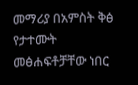መማሪያ በአምስት ቅፅ የታተሙት መፅሐፍቶቻቸው ነበር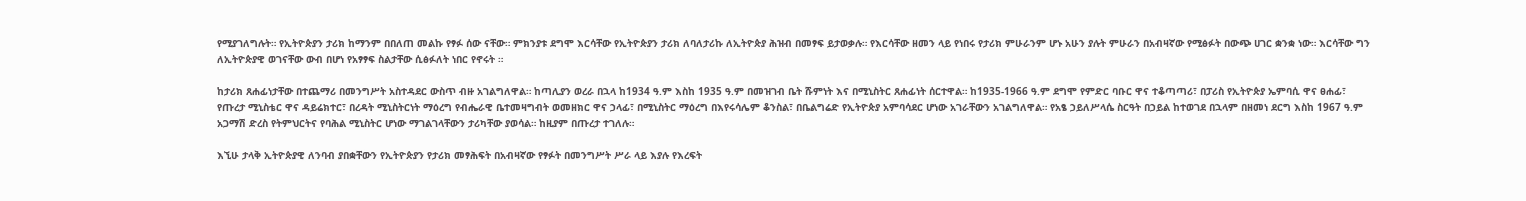የሚያገለግሉት። የኢትዮጵያን ታሪክ ከማንም በበለጠ መልኩ የፃፉ ሰው ናቸው። ምክንያቱ ደግሞ እርሳቸው የኢትዮጵያን ታሪክ ለባለታሪኩ ለኢትዮጵያ ሕዝብ በመፃፍ ይታወቃሉ። የእርሳቸው ዘመን ላይ የነበሩ የታሪክ ምሁራንም ሆኑ አሁን ያሉት ምሁራን በአብዛኛው የሚፅፉት በውጭ ሀገር ቋንቋ ነው። እርሳቸው ግን ለኢትዮጵያዊ ወገናቸው ውብ በሆነ የአፃፃፍ ስልታቸው ሲፅፉለት ነበር የኖሩት ።

ከታሪክ ጸሐፊነታቸው በተጨማሪ በመንግሥት አስተዳደር ውስጥ ብዙ አገልግለዋል። ከጣሊያን ወረራ በኋላ ከ1934 ዓ.ም እስከ 1935 ዓ.ም በመዝገብ ቤት ሹምነት እና በሚኒስትር ጸሐፊነት ሰርተዋል። ከ1935-1966 ዓ.ም ደግሞ የምድር ባቡር ዋና ተቆጣጣሪ፣ በፓሪስ የኢትዮጵያ ኤምባሲ ዋና ፀሐፊ፣ የጡረታ ሚኒስቴር ዋና ዳይሬክተር፣ በረዳት ሚኒስትርነት ማዕረግ የብሔራዊ ቤተመዛግብት ወመዘክር ዋና ኃላፊ፣ በሚኒስትር ማዕረግ በእየሩሳሌም ቆንስል፣ በቤልግሬድ የኢትዮጵያ አምባሳደር ሆነው አገራቸውን አገልግለዋል። የአፄ ኃይለሥላሴ ስርዓት በኃይል ከተወገደ በኋላም በዘመነ ደርግ እስከ 1967 ዓ.ም አጋማሽ ድረስ የትምህርትና የባሕል ሚኒስትር ሆነው ማገልገላቸውን ታሪካቸው ያወሳል። ከዚያም በጡረታ ተገለሉ።

እኚሁ ታላቅ ኢትዮጵያዊ ለንባብ ያበቋቸውን የኢትዮጵያን የታሪክ መፃሕፍት በአብዛኛው የፃፉት በመንግሥት ሥራ ላይ እያሉ የእረፍት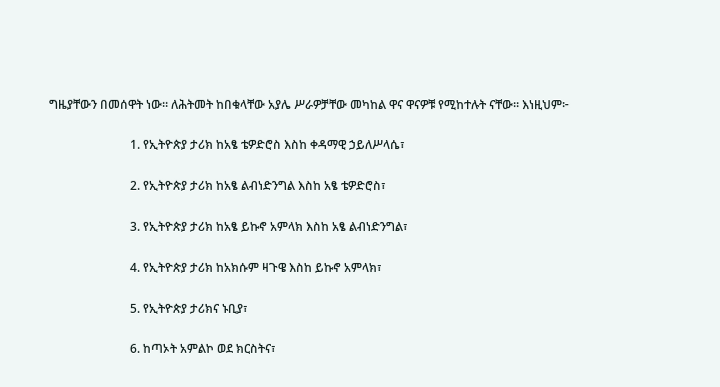ግዜያቸውን በመሰዋት ነው። ለሕትመት ከበቁላቸው አያሌ ሥራዎቻቸው መካከል ዋና ዋናዎቹ የሚከተሉት ናቸው። እነዚህም፦

                           1. የኢትዮጵያ ታሪክ ከአፄ ቴዎድሮስ እስከ ቀዳማዊ ኃይለሥላሴ፣

                           2. የኢትዮጵያ ታሪክ ከአፄ ልብነድንግል እስከ አፄ ቴዎድሮስ፣

                           3. የኢትዮጵያ ታሪክ ከአፄ ይኩኖ አምላክ እስከ አፄ ልብነድንግል፣

                           4. የኢትዮጵያ ታሪክ ከአክሱም ዛጉዌ እስከ ይኩኖ አምላክ፣

                           5. የኢትዮጵያ ታሪክና ኑቢያ፣

                           6. ከጣኦት አምልኮ ወደ ክርስትና፣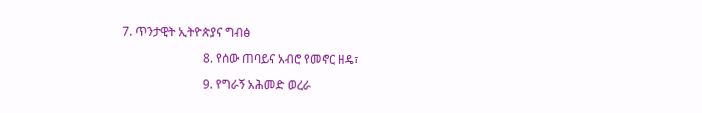7. ጥንታዊት ኢትዮጵያና ግብፅ

                           8. የሰው ጠባይና አብሮ የመኖር ዘዴ፣

                           9. የግራኝ አሕመድ ወረራ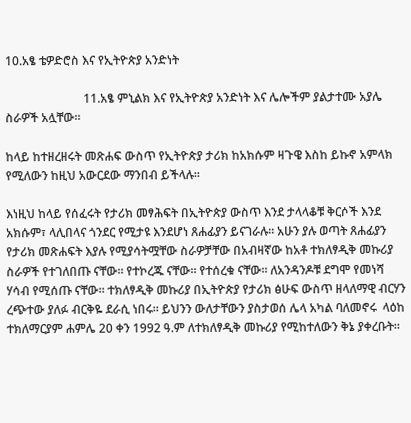10.አፄ ቴዎድሮስ እና የኢትዮጵያ አንድነት

                          11.አፄ ምኒልክ እና የኢትዮጵያ አንድነት እና ሌሎችም ያልታተሙ አያሌ ስራዎች አሏቸው።

ከላይ ከተዘረዘሩት መጽሐፍ ውስጥ የኢትዮጵያ ታሪክ ከአክሱም ዛጉዌ እስከ ይኩኖ አምላክ የሚለውን ከዚህ አውርደው ማንበብ ይችላሉ።

እነዚህ ከላይ የሰፈሩት የታሪክ መፃሕፍት በኢትዮጵያ ውስጥ እንደ ታላላቆቹ ቅርሶች እንደ አክሱም፣ ላሊበላና ጎንደር የሚታዩ እንደሆነ ጸሐፊያን ይናገራሉ። አሁን ያሉ ወጣት ጸሐፊያን የታሪክ መጽሐፍት እያሉ የሚያሳትሟቸው ስራዎቻቸው በአብዛኛው ከአቶ ተክለፃዲቅ መኩሪያ ስራዎች የተገለበጡ ናቸው። የተኮረጁ ናቸው። የተሰረቁ ናቸው። ለአንዳንዶቹ ደግሞ የመነሻ ሃሳብ የሚሰጡ ናቸው። ተክለፃዲቅ መኩሪያ በኢትዮጵያ የታሪክ ፅሁፍ ውስጥ ዘላለማዊ ብርሃን ረጭተው ያለፉ ብርቅዬ ደራሲ ነበሩ። ይህንን ውለታቸውን ያስታወሰ ሌላ አካል ባለመኖሩ  ላዕከ ተክለማርያም ሐምሌ 20 ቀን 1992 ዓ.ም ለተክለፃዲቅ መኩሪያ የሚከተለውን ቅኔ ያቀረቡት።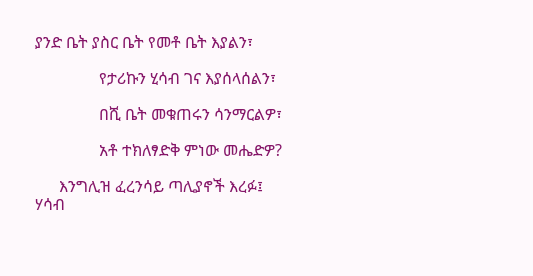ያንድ ቤት ያስር ቤት የመቶ ቤት እያልን፣

                የታሪኩን ሂሳብ ገና እያሰላሰልን፣

                በሺ ቤት መቁጠሩን ሳንማርልዎ፣

                አቶ ተክለፃድቅ ምነው መሔድዎ?

      እንግሊዝ ፈረንሳይ ጣሊያኖች እረፉ፤ ሃሳብ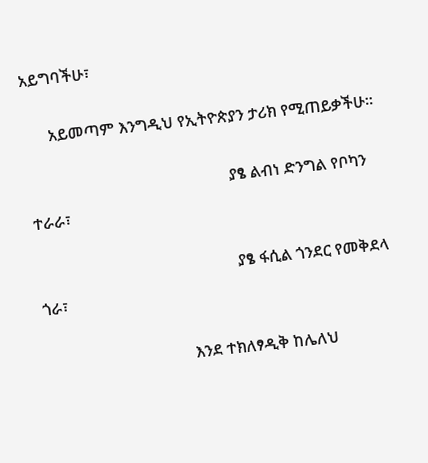አይግባችሁ፣

      አይመጣም እንግዲህ የኢትዮጵያን ታሪክ የሚጠይቃችሁ።

                                                  ያፄ ልብነ ድንግል የቦካን ተራራ፣

                                                  ያፄ ፋሲል ጎንደር የመቅደላ ጎራ፣

                                     እንደ ተክለፃዲቅ ከሌለህ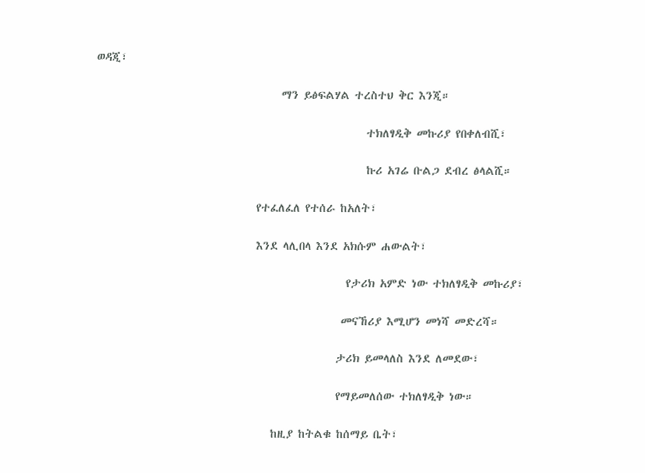ወዳጂ፣

                                     ማን ይፅፍልሃል ተረስተህ ቅር እንጂ።

                                                      ተክለፃዲቅ መኩሪያ የበቀለብሺ፣

                                                      ኩሪ አገሬ ቡልጋ ደብረ ፅላልሺ።

                                የተፈለፈለ የተሰራ ከአለት፣

                                እንደ ላሊበላ እንደ አክሱም ሐውልት፣

                                                  የታሪክ አምድ ነው ተክለፃዲቅ መኩሪያ፣

                                                 መናኸሪያ እሚሆን መነሻ መድረሻ።

                                                ታሪክ ይመላለስ እንደ ለመደው፣

                                                የማይመለሰው ተክለፃዲቅ ነው።

                                   ከዚያ ከትልቁ ከሰማይ ቤት፣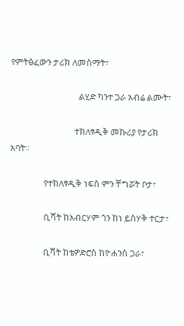የምትፅፈውን ታሪክ ለመስማት፣

                                  ልሂድ ካንተ ጋራ አብሬ ልሙት፣

                                ተክለፃዲቅ መኩሪያ የታሪክ አባት።

                 የተክለፃዲቅ ነፍስ ምን ቸግሯት ቦታ፣

                 ቢሻት ከአብርሃም ጎን ከነ ይስሃቅ ተርታ፣

                 ቢሻት ከቴዎድሮስ ከዮሐንስ ጋራ፣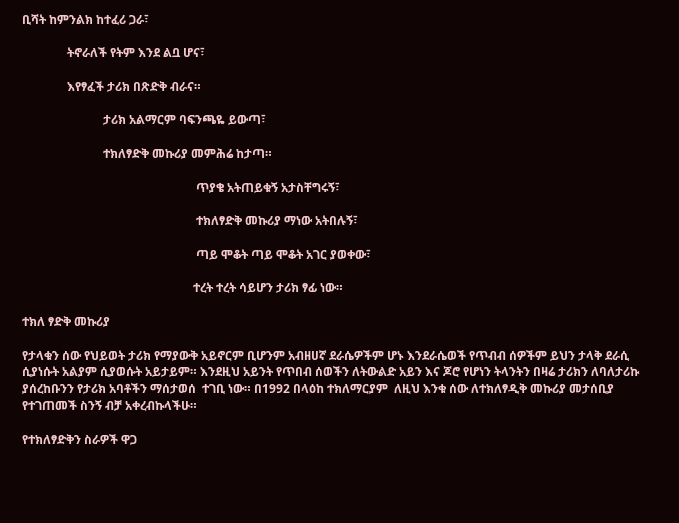ቢሻት ከምንልክ ከተፈሪ ጋራ፣

               ትኖራለች የትም እንደ ልቧ ሆና፣

               እየፃፈች ታሪክ በጽድቅ ብራና።

                           ታሪክ አልማርም ባፍንጫዬ ይውጣ፣

                           ተክለፃድቅ መኩሪያ መምሕሬ ከታጣ።

                                                          ጥያቄ አትጠይቁኝ አታስቸግሩኝ፣

                                                          ተክለፃድቅ መኩሪያ ማነው አትበሉኝ፣

                                                          ጣይ ሞቆት ጣይ ሞቆት አገር ያወቀው፣

                                                         ተረት ተረት ሳይሆን ታሪክ ፃፊ ነው።

ተክለ ፃድቅ መኩሪያ

የታላቁን ሰው የህይወት ታሪክ የማያውቅ አይኖርም ቢሆንም አብዘሀኛ ደራሴዎችም ሆኑ እንደራሴወች የጥብብ ሰዎችም ይህን ታላቅ ደራሲ ሲያነሱት አልያም ሲያወሱት አይታይም። እንደዚህ አይንት የጥበብ ሰወችን ለትውልድ አይን እና ጆሮ የሆነን ትላንትን በዛሬ ታሪክን ለባለታሪኩ ያሰረከቡንን የታሪክ አባቶችን ማሰታወሰ  ተገቢ ነው። በ1992 በላዕከ ተክለማርያም  ለዚህ እንቁ ሰው ለተክለፃዲቅ መኩሪያ መታሰቢያ የተገጠመች ስንኝ ብቻ አቀረብኩላችሁ።

የተክለፃድቅን ስራዎች ዋጋ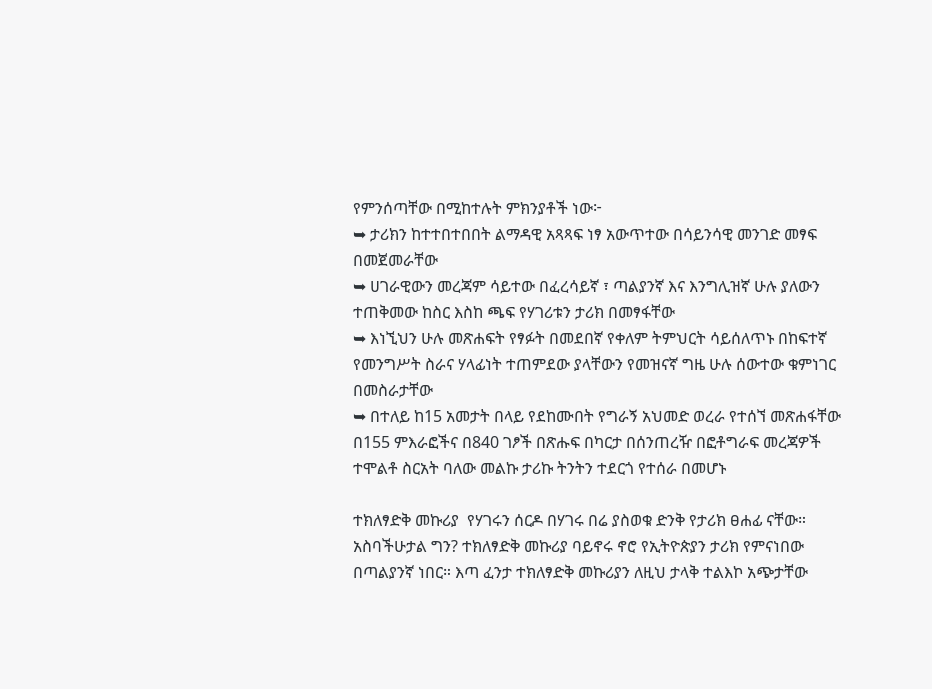የምንሰጣቸው በሚከተሉት ምክንያቶች ነው፦
➥ ታሪክን ከተተበተበበት ልማዳዊ አጻጻፍ ነፃ አውጥተው በሳይንሳዊ መንገድ መፃፍ በመጀመራቸው
➥ ሀገራዊውን መረጃም ሳይተው በፈረሳይኛ ፣ ጣልያንኛ እና እንግሊዝኛ ሁሉ ያለውን ተጠቅመው ከስር እስከ ጫፍ የሃገሪቱን ታሪክ በመፃፋቸው
➥ እነኚህን ሁሉ መጽሐፍት የፃፉት በመደበኛ የቀለም ትምህርት ሳይሰለጥኑ በከፍተኛ የመንግሥት ስራና ሃላፊነት ተጠምደው ያላቸውን የመዝናኛ ግዜ ሁሉ ሰውተው ቁምነገር በመስራታቸው
➥ በተለይ ከ15 አመታት በላይ የደከሙበት የግራኝ አህመድ ወረራ የተሰኘ መጽሐፋቸው በ155 ምእራፎችና በ840 ገፆች በጽሑፍ በካርታ በሰንጠረዥ በፎቶግራፍ መረጃዎች ተሞልቶ ስርአት ባለው መልኩ ታሪኩ ትንትን ተደርጎ የተሰራ በመሆኑ

ተክለፃድቅ መኩሪያ  የሃገሩን ሰርዶ በሃገሩ በሬ ያስወቁ ድንቅ የታሪክ ፀሐፊ ናቸው። አስባችሁታል ግን? ተክለፃድቅ መኩሪያ ባይኖሩ ኖሮ የኢትዮጵያን ታሪክ የምናነበው በጣልያንኛ ነበር። እጣ ፈንታ ተክለፃድቅ መኩሪያን ለዚህ ታላቅ ተልእኮ አጭታቸው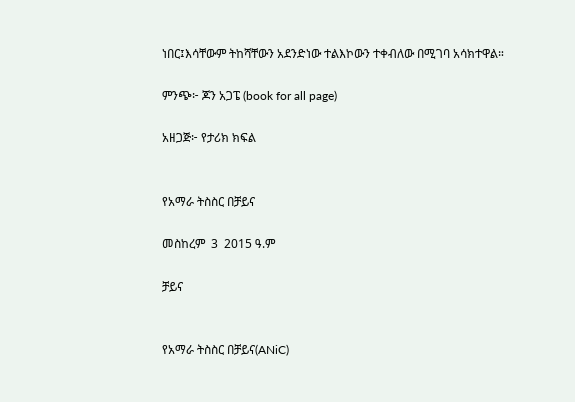ነበር፤እሳቸውም ትከሻቸውን አደንድነው ተልእኮውን ተቀብለው በሚገባ አሳክተዋል።

ምንጭ፦ ጆን አጋፔ (book for all page)

አዘጋጅ፦ የታሪክ ክፍል


የአማራ ትስስር በቻይና

መስከረም  3  2015 ዓ.ም

ቻይና


የአማራ ትስስር በቻይና(ANiC)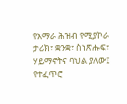የአማራ ሕዝብ የሚያኮራ ታሪክ፣ ቋንቋ፣ ስነጽሑፍ፣ ሃይማኖትና ባህል ያለው፤ የተፈጥሮ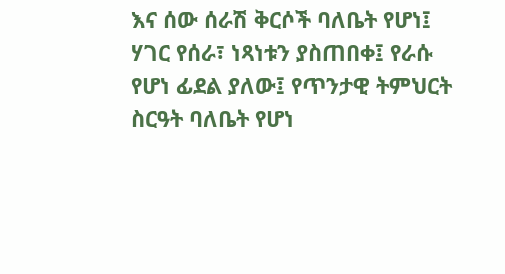እና ሰው ሰራሽ ቅርሶች ባለቤት የሆነ፤ ሃገር የሰራ፣ ነጻነቱን ያስጠበቀ፤ የራሱ የሆነ ፊደል ያለው፤ የጥንታዊ ትምህርት ስርዓት ባለቤት የሆነ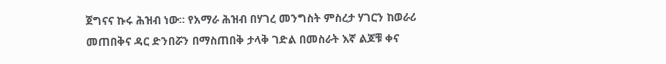ጀግናና ኩሩ ሕዝብ ነው። የአማራ ሕዝብ በሃገረ መንግስት ምስረታ ሃገርን ከወራሪ መጠበቅና ዳር ድንበሯን በማስጠበቅ ታላቅ ገድል በመስራት እኛ ልጆቹ ቀና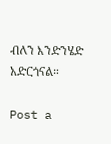ብለን እንድንሄድ አድርጎናል።

Post a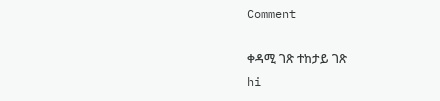Comment

ቀዳሚ ገጽ ተከታይ ገጽ
hi